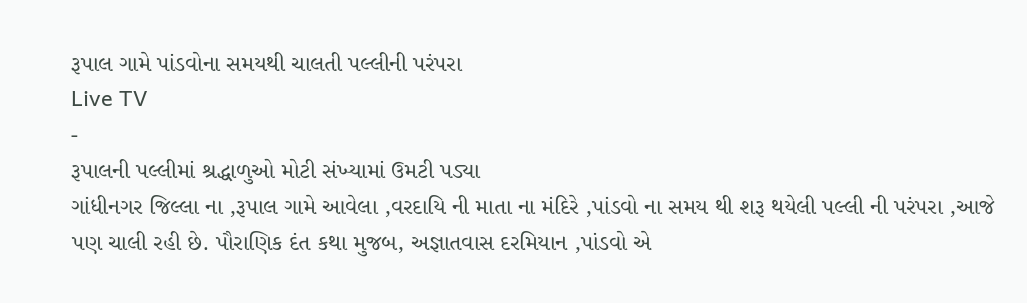રૂપાલ ગામે પાંડવોના સમયથી ચાલતી પલ્લીની પરંપરા
Live TV
-
રૂપાલની પલ્લીમાં શ્રદ્ધાળુઓ મોટી સંખ્યામાં ઉમટી પડ્યા
ગાંધીનગર જિલ્લા ના ,રૂપાલ ગામે આવેલા ,વરદાયિ ની માતા ના મંદિરે ,પાંડવો ના સમય થી શરૂ થયેલી પલ્લી ની પરંપરા ,આજે પણ ચાલી રહી છે. પૌરાણિક દંત કથા મુજબ, અજ્ઞાતવાસ દરમિયાન ,પાંડવો એ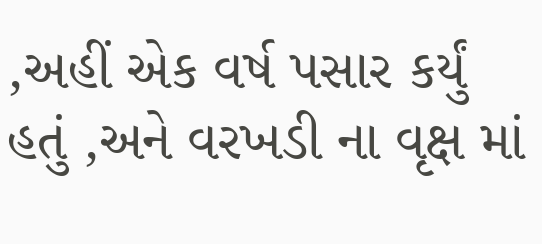,અહીં એક વર્ષ પસાર કર્યું હતું ,અને વરખડી ના વૃક્ષ માં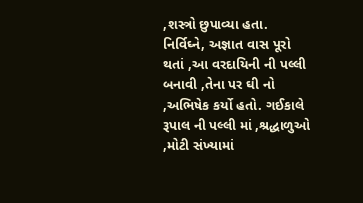,શસ્ત્રો છુપાવ્યા હતા. નિર્વિઘ્ને, અજ્ઞાત વાસ પૂરો થતાં ,આ વરદાયિની ની પલ્લી બનાવી ,તેના પર ઘી નો ,અભિષેક કર્યો હતો. ગઈકાલે રૂપાલ ની પલ્લી માં ,શ્રદ્ધાળુઓ ,મોટી સંખ્યામાં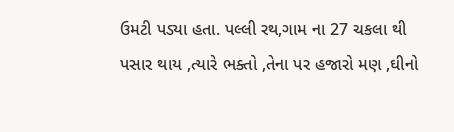ઉમટી પડ્યા હતા. પલ્લી રથ,ગામ ના 27 ચકલા થી પસાર થાય ,ત્યારે ભક્તો ,તેના પર હજારો મણ ,ઘીનો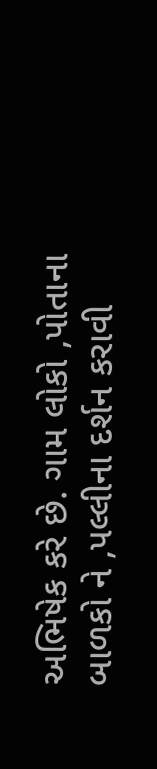અભિષેક કરે છે. ગામ લોકો ,પોતાના બાળકો ને ,પલ્લીના દર્શન કરાવી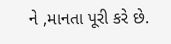ને ,માનતા પૂરી કરે છે.